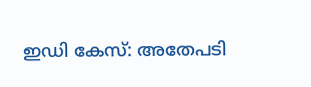ഇഡി കേസ്: അതേപടി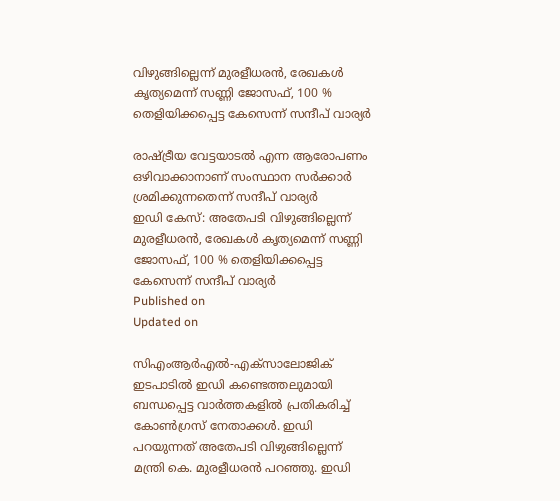വിഴുങ്ങില്ലെന്ന് മുരളീധരന്‍, രേഖകള്‍ കൃത്യമെന്ന് സണ്ണി ജോസഫ്, 100 % തെളിയിക്കപ്പെട്ട കേസെന്ന് സന്ദീപ് വാര്യര്‍

രാഷ്ട്രീയ വേട്ടയാടൽ എന്ന ആരോപണം ഒഴിവാക്കാനാണ് സംസ്ഥാന സര്‍ക്കാര്‍ ശ്രമിക്കുന്നതെന്ന് സന്ദീപ് വാര്യര്‍
ഇഡി കേസ്: അതേപടി വിഴുങ്ങില്ലെന്ന് മുരളീധരന്‍, രേഖകള്‍ കൃത്യമെന്ന് സണ്ണി ജോസഫ്, 100 % തെളിയിക്കപ്പെട്ട കേസെന്ന് സന്ദീപ് വാര്യര്‍
Published on
Updated on

സിഎംആർഎൽ-എക്‌സാലോജിക് ഇടപാടിൽ ഇഡി കണ്ടെത്തലുമായി ബന്ധപ്പെട്ട വാര്‍ത്തകളില്‍ പ്രതികരിച്ച് കോണ്‍ഗ്രസ് നേതാക്കള്‍. ഇഡി പറയുന്നത് അതേപടി വിഴുങ്ങില്ലെന്ന് മന്ത്രി കെ. മുരളീധരൻ പറഞ്ഞു. ഇഡി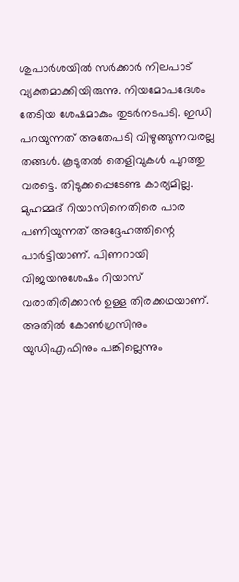ശുപാര്‍ശയില്‍ സർക്കാർ നിലപാട് വ്യക്തമാക്കിയിരുന്നു. നിയമോപദേശം തേടിയ ശേഷമാകും തുടർനടപടി. ഇഡി പറയുന്നത് അതേപടി വിഴുങ്ങുന്നവരല്ല തങ്ങൾ. കൂടുതൽ തെളിവുകൾ പുറത്തു വരട്ടെ. തിടുക്കപ്പെടേണ്ട കാര്യമില്ല. മുഹമ്മദ് റിയാസിനെതിരെ പാര പണിയുന്നത് അദ്ദേഹത്തിന്റെ പാർട്ടിയാണ്. പിണറായി വിജയനുശേഷം റിയാസ് വരാതിരിക്കാൻ ഉള്ള തിരക്കഥയാണ്. അതില്‍ കോൺഗ്രസിനും യുഡിഎഫിനും പങ്കില്ലെന്നും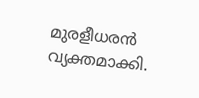മുരളീധരൻ വ്യക്തമാക്കി.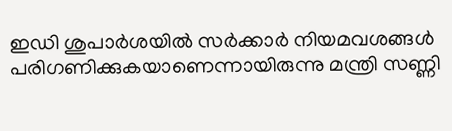ഇഡി ശുപാര്‍ശയില്‍ സര്‍ക്കാര്‍ നിയമവശങ്ങള്‍ പരിഗണിക്കുകയാണെന്നായിരുന്നു മന്ത്രി സണ്ണി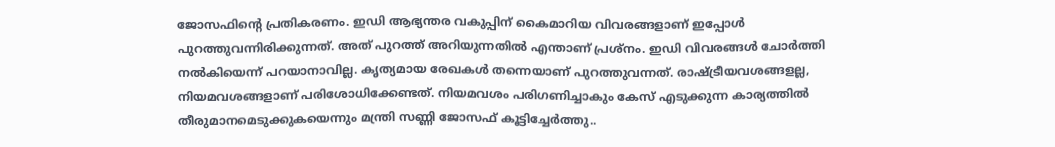ജോസഫിന്റെ പ്രതികരണം. ഇഡി ആഭ്യന്തര വകുപ്പിന് കൈമാറിയ വിവരങ്ങളാണ് ഇപ്പോള്‍ പുറത്തുവന്നിരിക്കുന്നത്. അത് പുറത്ത് അറിയുന്നതില്‍ എന്താണ് പ്രശ്നം. ഇഡി വിവരങ്ങള്‍ ചോര്‍ത്തി നല്‍കിയെന്ന് പറയാനാവില്ല. കൃത്യമായ രേഖകള്‍ തന്നെയാണ് പുറത്തുവന്നത്. രാഷ്ട്രീയവശങ്ങളല്ല, നിയമവശങ്ങളാണ് പരിശോധിക്കേണ്ടത്. നിയമവശം പരിഗണിച്ചാകും കേസ് എടുക്കുന്ന കാര്യത്തില്‍ തീരുമാനമെടുക്കുകയെന്നും മന്ത്രി സണ്ണി ജോസഫ് കൂട്ടിച്ചേര്‍ത്തു..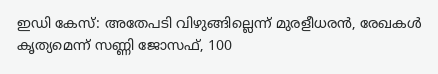ഇഡി കേസ്: അതേപടി വിഴുങ്ങില്ലെന്ന് മുരളീധരന്‍, രേഖകള്‍ കൃത്യമെന്ന് സണ്ണി ജോസഫ്, 100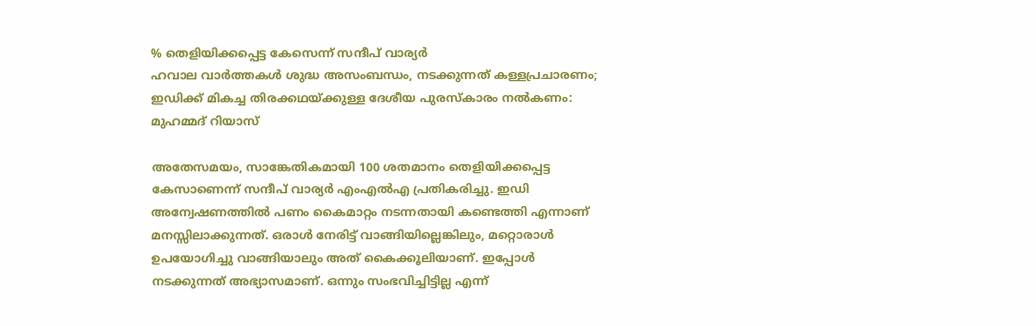% തെളിയിക്കപ്പെട്ട കേസെന്ന് സന്ദീപ് വാര്യര്‍
ഹവാല വാര്‍ത്തകള്‍ ശുദ്ധ അസംബന്ധം, നടക്കുന്നത് കള്ളപ്രചാരണം; ഇഡിക്ക് മികച്ച തിരക്കഥയ്ക്കുള്ള ദേശീയ പുരസ്കാരം നൽകണം: മുഹമ്മദ് റിയാസ്

അതേസമയം, സാങ്കേതികമായി 100 ശതമാനം തെളിയിക്കപ്പെട്ട കേസാണെന്ന് സന്ദീപ് വാര്യര്‍ എംഎല്‍എ പ്രതികരിച്ചു. ഇഡി അന്വേഷണത്തില്‍ പണം കൈമാറ്റം നടന്നതായി കണ്ടെത്തി എന്നാണ് മനസ്സിലാക്കുന്നത്. ഒരാൾ നേരിട്ട് വാങ്ങിയില്ലെങ്കിലും, മറ്റൊരാൾ ഉപയോഗിച്ചു വാങ്ങിയാലും അത്‌ കൈക്കൂലിയാണ്. ഇപ്പോൾ നടക്കുന്നത് അഭ്യാസമാണ്. ഒന്നും സംഭവിച്ചിട്ടില്ല എന്ന്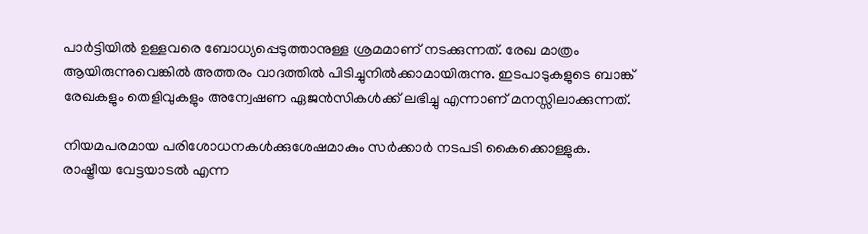പാർട്ടിയിൽ ഉള്ളവരെ ബോധ്യപ്പെടുത്താനുള്ള ശ്രമമാണ് നടക്കുന്നത്. രേഖ മാത്രം ആയിരുന്നുവെങ്കില്‍ അത്തരം വാദത്തിൽ പിടിച്ചുനില്‍ക്കാമായിരുന്നു. ഇടപാടുകളുടെ ബാങ്ക് രേഖകളും തെളിവുകളും അന്വേഷണ ഏജൻസികൾക്ക് ലഭിച്ചു എന്നാണ് മനസ്സിലാക്കുന്നത്.

നിയമപരമായ പരിശോധനകള്‍ക്കുശേഷമാകും സര്‍ക്കാര്‍ നടപടി കൈക്കൊള്ളുക. രാഷ്ട്രീയ വേട്ടയാടൽ എന്ന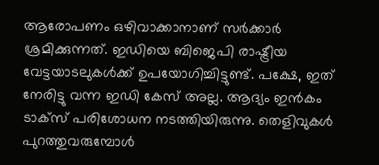ആരോപണം ഒഴിവാക്കാനാണ് സര്‍ക്കാര്‍ ശ്രമിക്കുന്നത്. ഇഡിയെ ബിജെപി രാഷ്ട്രീയ വേട്ടയാടലുകൾക്ക് ഉപയോഗിച്ചിട്ടുണ്ട്. പക്ഷേ, ഇത് നേരിട്ടു വന്ന ഇഡി കേസ് അല്ല. ആദ്യം ഇന്‍കം ടാക്സ് പരിശോധന നടത്തിയിരുന്നു. തെളിവുകള്‍ പുറത്തുവരുമ്പോള്‍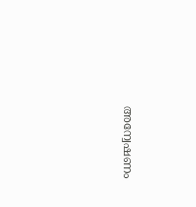അന്വേഷണം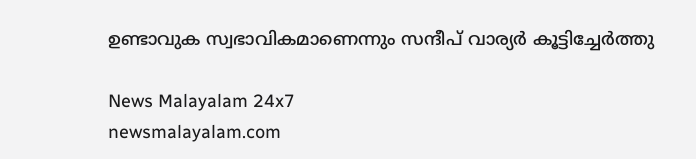ഉണ്ടാവുക സ്വഭാവികമാണെന്നും സന്ദീപ് വാര്യര്‍ കൂട്ടിച്ചേര്‍ത്തു

News Malayalam 24x7
newsmalayalam.com